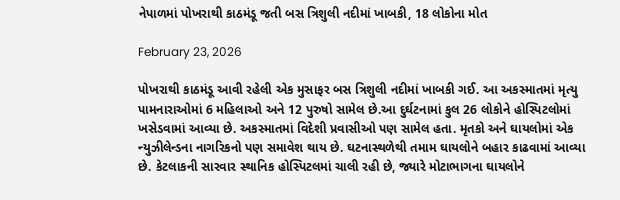નેપાળમાં પોખરાથી કાઠમંડૂ જતી બસ ત્રિશુલી નદીમાં ખાબકી, 18 લોકોના મોત

February 23, 2026

પોખરાથી કાઠમંડૂ આવી રહેલી એક મુસાફર બસ ત્રિશુલી નદીમાં ખાબકી ગઈ. આ અકસ્માતમાં મૃત્યુ પામનારાઓમાં 6 મહિલાઓ અને 12 પુરુષો સામેલ છે.આ દુર્ઘટનામાં કુલ 26 લોકોને હોસ્પિટલોમાં ખસેડવામાં આવ્યા છે. અકસ્માતમાં વિદેશી પ્રવાસીઓ પણ સામેલ હતા. મૃતકો અને ઘાયલોમાં એક ન્યુઝીલેન્ડના નાગરિકનો પણ સમાવેશ થાય છે. ઘટનાસ્થળેથી તમામ ઘાયલોને બહાર કાઢવામાં આવ્યા છે. કેટલાકની સારવાર સ્થાનિક હોસ્પિટલમાં ચાલી રહી છે, જ્યારે મોટાભાગના ઘાયલોને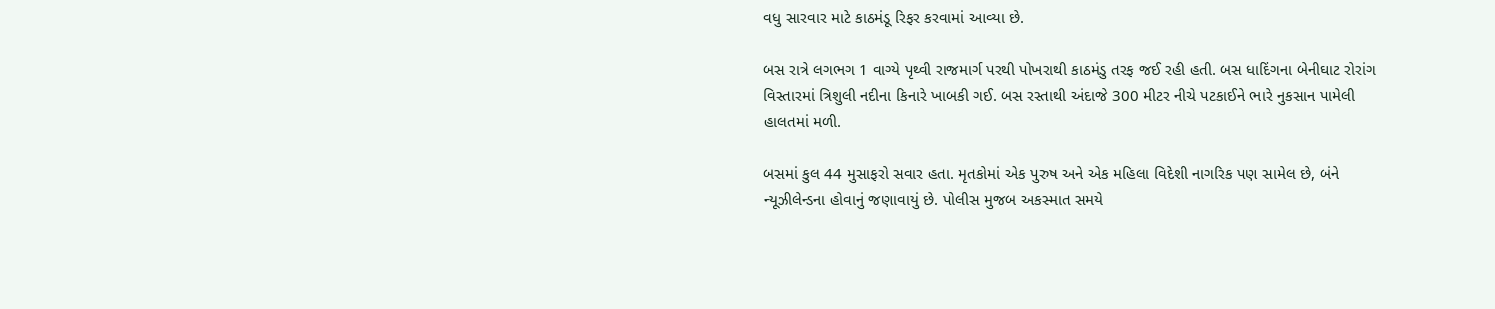વધુ સારવાર માટે કાઠમંડૂ રિફર કરવામાં આવ્યા છે.

બસ રાત્રે લગભગ 1 વાગ્યે પૃથ્વી રાજમાર્ગ પરથી પોખરાથી કાઠમંડુ તરફ જઈ રહી હતી. બસ ધાદિંગના બેનીઘાટ રોરાંગ વિસ્તારમાં ત્રિશુલી નદીના કિનારે ખાબકી ગઈ. બસ રસ્તાથી અંદાજે 300 મીટર નીચે પટકાઈને ભારે નુકસાન પામેલી હાલતમાં મળી.

બસમાં કુલ 44 મુસાફરો સવાર હતા. મૃતકોમાં એક પુરુષ અને એક મહિલા વિદેશી નાગરિક પણ સામેલ છે, બંને ન્યૂઝીલેન્ડના હોવાનું જણાવાયું છે. પોલીસ મુજબ અકસ્માત સમયે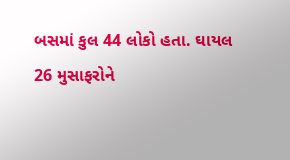બસમાં કુલ 44 લોકો હતા. ઘાયલ 26 મુસાફરોને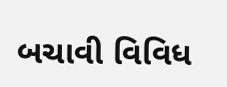બચાવી વિવિધ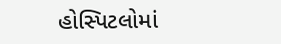હોસ્પિટલોમાં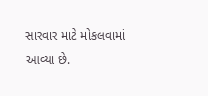સારવાર માટે મોકલવામાં આવ્યા છે.